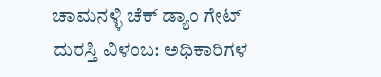ಚಾಮನಳ್ಳಿ ಚೆಕ್ ಡ್ಯಾಂ ಗೇಟ್ ದುರಸ್ತಿ ವಿಳಂಬ: ಅಧಿಕಾರಿಗಳ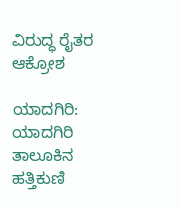ವಿರುದ್ಧ ರೈತರ ಆಕ್ರೋಶ

ಯಾದಗಿರಿ: ಯಾದಗಿರಿ ತಾಲೂಕಿನ ಹತ್ತಿಕುಣಿ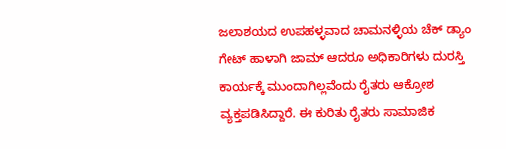ಜಲಾಶಯದ ಉಪಹಳ್ಳವಾದ ಚಾಮನಳ್ಳಿಯ ಚೆಕ್ ಡ್ಯಾಂ ಗೇಟ್ ಹಾಳಾಗಿ ಜಾಮ್ ಆದರೂ ಅಧಿಕಾರಿಗಳು ದುರಸ್ತಿ ಕಾರ್ಯಕ್ಕೆ ಮುಂದಾಗಿಲ್ಲವೆಂದು ರೈತರು ಆಕ್ರೋಶ ವ್ಯಕ್ತಪಡಿಸಿದ್ದಾರೆ. ಈ ಕುರಿತು ರೈತರು ಸಾಮಾಜಿಕ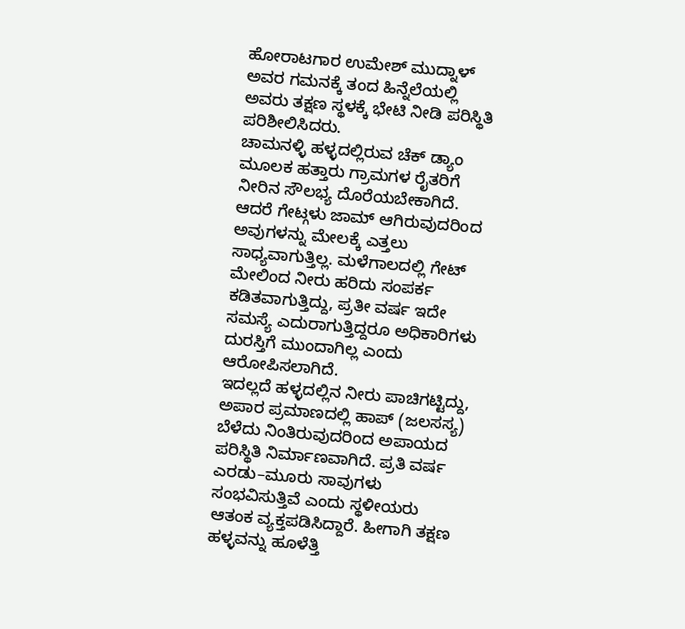ಹೋರಾಟಗಾರ ಉಮೇಶ್ ಮುದ್ನಾಳ್ ಅವರ ಗಮನಕ್ಕೆ ತಂದ ಹಿನ್ನೆಲೆಯಲ್ಲಿ ಅವರು ತಕ್ಷಣ ಸ್ಥಳಕ್ಕೆ ಭೇಟಿ ನೀಡಿ ಪರಿಸ್ಥಿತಿ ಪರಿಶೀಲಿಸಿದರು.
ಚಾಮನಳ್ಳಿ ಹಳ್ಳದಲ್ಲಿರುವ ಚೆಕ್ ಡ್ಯಾಂ ಮೂಲಕ ಹತ್ತಾರು ಗ್ರಾಮಗಳ ರೈತರಿಗೆ ನೀರಿನ ಸೌಲಭ್ಯ ದೊರೆಯಬೇಕಾಗಿದೆ. ಆದರೆ ಗೇಟ್ಗಳು ಜಾಮ್ ಆಗಿರುವುದರಿಂದ ಅವುಗಳನ್ನು ಮೇಲಕ್ಕೆ ಎತ್ತಲು ಸಾಧ್ಯವಾಗುತ್ತಿಲ್ಲ. ಮಳೆಗಾಲದಲ್ಲಿ ಗೇಟ್ ಮೇಲಿಂದ ನೀರು ಹರಿದು ಸಂಪರ್ಕ ಕಡಿತವಾಗುತ್ತಿದ್ದು, ಪ್ರತೀ ವರ್ಷ ಇದೇ ಸಮಸ್ಯೆ ಎದುರಾಗುತ್ತಿದ್ದರೂ ಅಧಿಕಾರಿಗಳು ದುರಸ್ತಿಗೆ ಮುಂದಾಗಿಲ್ಲ ಎಂದು ಆರೋಪಿಸಲಾಗಿದೆ.
ಇದಲ್ಲದೆ ಹಳ್ಳದಲ್ಲಿನ ನೀರು ಪಾಚಿಗಟ್ಟಿದ್ದು, ಅಪಾರ ಪ್ರಮಾಣದಲ್ಲಿ ಹಾಪ್ (ಜಲಸಸ್ಯ) ಬೆಳೆದು ನಿಂತಿರುವುದರಿಂದ ಅಪಾಯದ ಪರಿಸ್ಥಿತಿ ನಿರ್ಮಾಣವಾಗಿದೆ. ಪ್ರತಿ ವರ್ಷ ಎರಡು–ಮೂರು ಸಾವುಗಳು ಸಂಭವಿಸುತ್ತಿವೆ ಎಂದು ಸ್ಥಳೀಯರು ಆತಂಕ ವ್ಯಕ್ತಪಡಿಸಿದ್ದಾರೆ. ಹೀಗಾಗಿ ತಕ್ಷಣ ಹಳ್ಳವನ್ನು ಹೂಳೆತ್ತಿ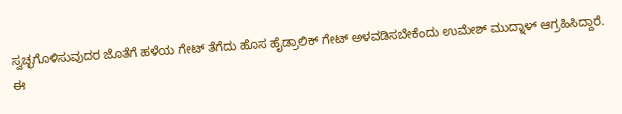ಸ್ವಚ್ಛಗೊಳಿಸುವುದರ ಜೊತೆಗೆ ಹಳೆಯ ಗೇಟ್ ತೆಗೆದು ಹೊಸ ಹೈಡ್ರಾಲಿಕ್ ಗೇಟ್ ಅಳವಡಿಸಬೇಕೆಂದು ಉಮೇಶ್ ಮುದ್ನಾಳ್ ಆಗ್ರಹಿಸಿದ್ದಾರೆ.
ಈ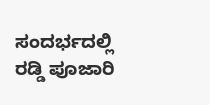ಸಂದರ್ಭದಲ್ಲಿ ರಡ್ಡಿ ಪೂಜಾರಿ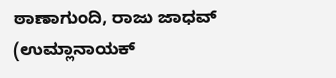ಠಾಣಾಗುಂದಿ, ರಾಜು ಜಾಧವ್ (ಉಮ್ಲಾನಾಯಕ್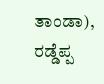ತಾಂಡಾ), ರಡ್ಡೆಪ್ಪ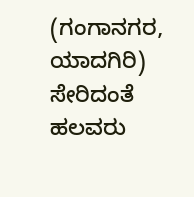(ಗಂಗಾನಗರ, ಯಾದಗಿರಿ) ಸೇರಿದಂತೆ ಹಲವರು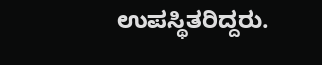ಉಪಸ್ಥಿತರಿದ್ದರು.